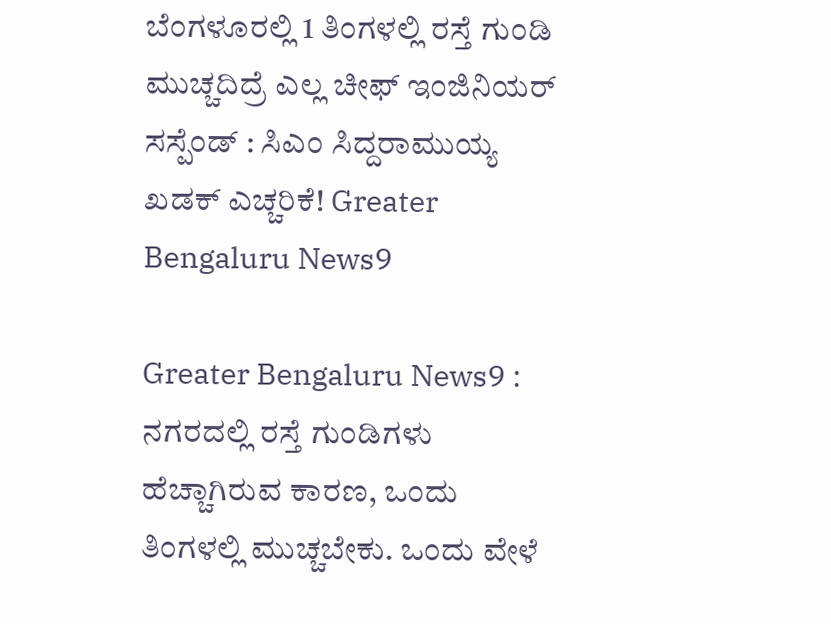ಬೆಂಗಳೂರಲ್ಲಿ 1 ತಿಂಗಳಲ್ಲಿ ರಸ್ತೆ ಗುಂಡಿ ಮುಚ್ಚದಿದ್ರೆ ಎಲ್ಲ ಚೀಫ್ ಇಂಜಿನಿಯರ್ ಸಸ್ಪೆಂಡ್ : ಸಿಎಂ ಸಿದ್ದರಾಮುಯ್ಯ ಖಡಕ್ ಎಚ್ಚರಿಕೆ! Greater Bengaluru News9

Greater Bengaluru News9 : ನಗರದಲ್ಲಿ ರಸ್ತೆ ಗುಂಡಿಗಳು ಹೆಚ್ಚಾಗಿರುವ ಕಾರಣ, ಒಂದು ತಿಂಗಳಲ್ಲಿ ಮುಚ್ಚಬೇಕು. ಒಂದು ವೇಳೆ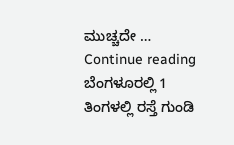ಮುಚ್ಚದೇ … Continue reading ಬೆಂಗಳೂರಲ್ಲಿ 1 ತಿಂಗಳಲ್ಲಿ ರಸ್ತೆ ಗುಂಡಿ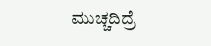ಮುಚ್ಚದಿದ್ರೆ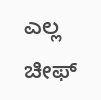ಎಲ್ಲ ಚೀಫ್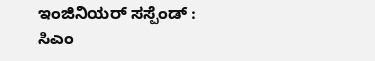ಇಂಜಿನಿಯರ್ ಸಸ್ಪೆಂಡ್ : ಸಿಎಂ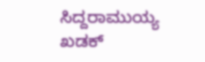ಸಿದ್ದರಾಮುಯ್ಯ ಖಡಕ್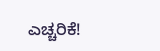ಎಚ್ಚರಿಕೆ!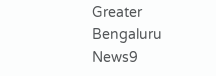Greater Bengaluru News9